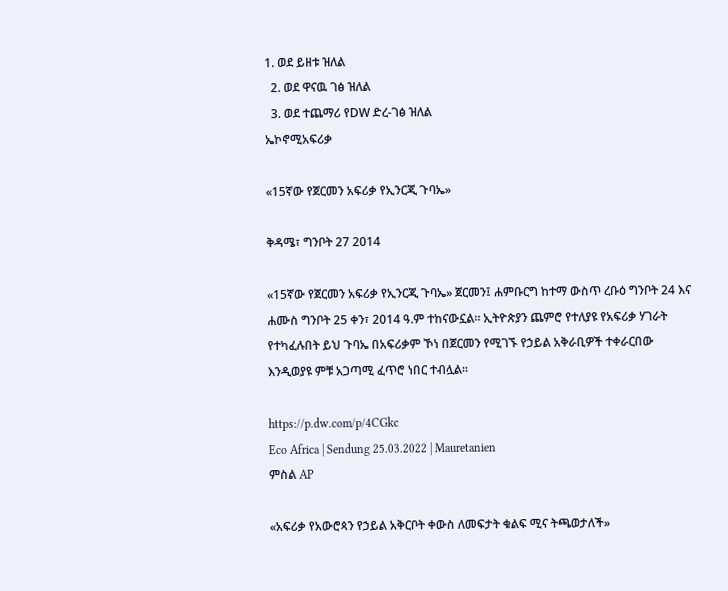1. ወደ ይዘቱ ዝለል
  2. ወደ ዋናዉ ገፅ ዝለል
  3. ወደ ተጨማሪ የDW ድረ-ገፅ ዝለል
ኤኮኖሚአፍሪቃ

«15ኛው የጀርመን አፍሪቃ የኢንርጂ ጉባኤ»

ቅዳሜ፣ ግንቦት 27 2014

«15ኛው የጀርመን አፍሪቃ የኢንርጂ ጉባኤ» ጀርመን፤ ሐምቡርግ ከተማ ውስጥ ረቡዕ ግንቦት 24 እና ሐሙስ ግንቦት 25 ቀን፣ 2014 ዓ.ም ተከናውኗል። ኢትዮጵያን ጨምሮ የተለያዩ የአፍሪቃ ሃገራት የተካፈሉበት ይህ ጉባኤ በአፍሪቃም ኾነ በጀርመን የሚገኙ የኃይል አቅራቢዎች ተቀራርበው እንዲወያዩ ምቹ አጋጣሚ ፈጥሮ ነበር ተብሏል።

https://p.dw.com/p/4CGkc
Eco Africa | Sendung 25.03.2022 | Mauretanien
ምስል AP

«አፍሪቃ የአውሮጳን የኃይል አቅርቦት ቀውስ ለመፍታት ቁልፍ ሚና ትጫወታለች»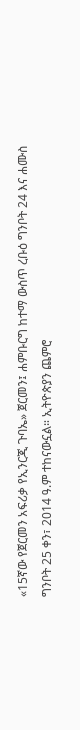«15ኛው የጀርመን አፍሪቃ የኢንርጂ ጉባኤ» ጀርመን፤ ሐምቡርግ ከተማ ውስጥ ረቡዕ ግንቦት 24 እና ሐሙስ ግንቦት 25 ቀን፣ 2014 ዓ.ም ተከናውኗል። ኢትዮጵያን ጨምሮ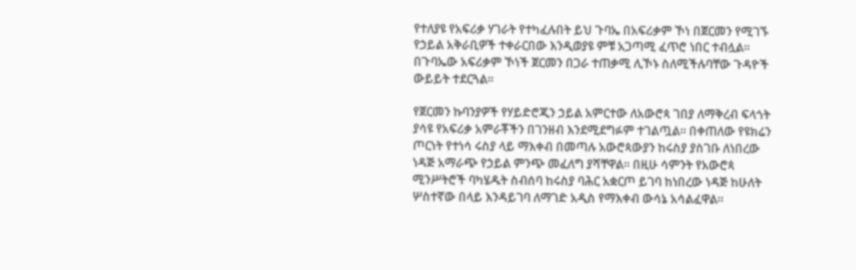የተለያዩ የአፍሪቃ ሃገራት የተካፈሉበት ይህ ጉባኤ በአፍሪቃም ኾነ በጀርመን የሚገኙ የኃይል አቅራቢዎች ተቀራርበው እንዲወያዩ ምቹ አጋጣሚ ፈጥሮ ነበር ተብሏል። በጉባኤው አፍሪቃም ኾነች ጀርመን በጋራ ተጠቃሚ ሊኾኑ ስለሚችሉባቸው ጉዳዮች ውይይት ተደርጓል።

የጀርመን ኩባንያዎች የሃይድሮጂን ኃይል አምርተው ለአውሮጳ ገበያ ለማቅረብ ፍላጎት ያሳዩ የአፍሪቃ አምራቾችን በገንዘብ እንደሚደግፉም ተገልጧል። በቀጠለው የዩክሬን ጦርነት የተነሳ ሩስያ ላይ ማእቀብ በመጣሉ አውሮጳውያን ከሩስያ ያስገቡ ለነበረው ነዳጅ አማራጭ የኃይል ምንጭ መፈለግ ያሻቸዋል። በዚሁ ሳምንት የአውሮጳ ሚንሥትሮች ባካሄዱት ስብሰባ ከሩስያ ባሕር አቋርጦ ይገባ ከነበረው ነዳጅ ከሁለት ሦስተኛው በላይ እንዳይገባ ለማገድ አዲስ የማእቀብ ውሳኔ አሳልፈዋል።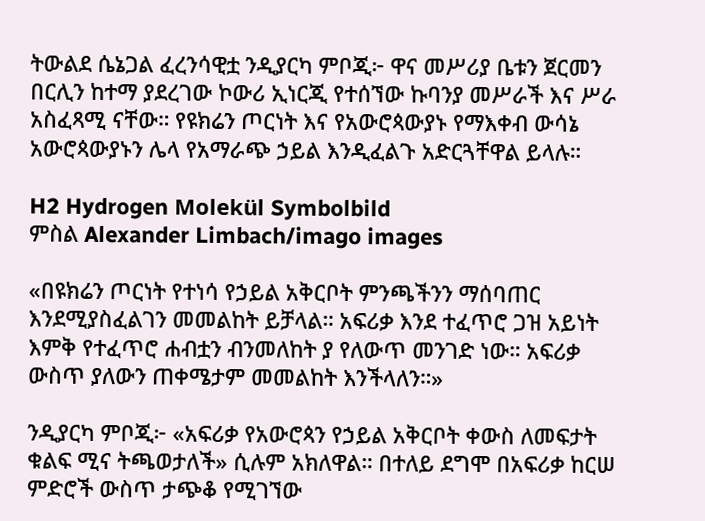ትውልደ ሴኔጋል ፈረንሳዊቷ ንዲያርካ ምቦጂ፦ ዋና መሥሪያ ቤቱን ጀርመን በርሊን ከተማ ያደረገው ኮውሪ ኢነርጂ የተሰኘው ኩባንያ መሥራች እና ሥራ አስፈጻሚ ናቸው። የዩክሬን ጦርነት እና የአውሮጳውያኑ የማእቀብ ውሳኔ አውሮጳውያኑን ሌላ የአማራጭ ኃይል እንዲፈልጉ አድርጓቸዋል ይላሉ።

H2 Hydrogen Molekül Symbolbild
ምስል Alexander Limbach/imago images

«በዩክሬን ጦርነት የተነሳ የኃይል አቅርቦት ምንጫችንን ማሰባጠር እንደሚያስፈልገን መመልከት ይቻላል። አፍሪቃ እንደ ተፈጥሮ ጋዝ አይነት እምቅ የተፈጥሮ ሐብቷን ብንመለከት ያ የለውጥ መንገድ ነው። አፍሪቃ ውስጥ ያለውን ጠቀሜታም መመልከት እንችላለን።»

ንዲያርካ ምቦጂ፦ «አፍሪቃ የአውሮጳን የኃይል አቅርቦት ቀውስ ለመፍታት ቁልፍ ሚና ትጫወታለች» ሲሉም አክለዋል። በተለይ ደግሞ በአፍሪቃ ከርሠ ምድሮች ውስጥ ታጭቆ የሚገኘው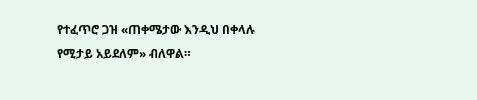የተፈጥሮ ጋዝ «ጠቀሜታው እንዲህ በቀላሉ የሚታይ አይደለም» ብለዋል።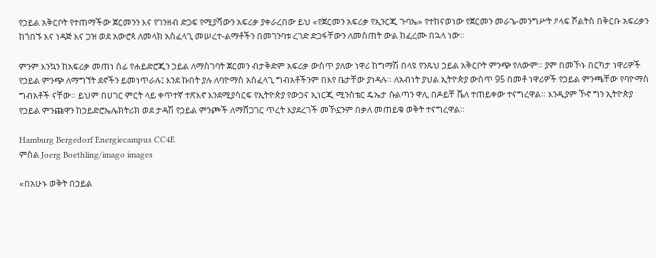የኃይል አቅርቦት የተጠማችው ጀርመንን እና የገንዘብ ድጋፍ የሚያሻውን አፍሪቃ ያቀራረበው ይህ «የጀርመን አፍሪቃ የኢንርጂ ጉባኤ» የተከናወነው የጀርመን መራኄ-መንግሥት ዖላፍ ሾልትስ በቅርቡ አፍሪቃን ከጎበኙ እና ነዳጅ እና ጋዝ ወደ አውሮጳ ለመላክ አስፈላጊ መሠረተ-ልማቶችን በመገንባቱ ረገድ ድጋፋቸውን ለመስጠት ውል ከፈረሙ በኋላ ነው።

ምንም እንኳን ከአፍሪቃ መጠነ ሰፊ የሐይድሮጂን ኃይል ለማስገባት ጀርመን ብታቅድም አፍሪቃ ውስጥ ያለው ነዋሪ ከግማሽ በላዩ የንጹህ ኃይል አቅርቦት ምንጭ የለውም። ያም በመኾኑ በርካታ ነዋሪዎች የኃይል ምንጭ ለማግኘት ደኖችን ይመነጥራሉ፤ እንደ ኩበት ያሉ ለባዮማስ አስፈላጊ ግብአቶችንም በእየ ቤታቸው ያነዳሉ። ለአብነት ያህል ኢትዮጵያ ውስጥ 95 በመቶ ነዋሪዎች የኃይል ምንጫቸው የባዮማስ ግብአቶች ናቸው። ይህም በሀገር ምርት ላይ ቀጥተኛ ተጽእኖ እንደሚያሳርፍ የኢትዮጵያ የውኃና ኢነርጂ ሚንስቴር ዴኤታ ሱልጣን ዋሊ በዶይቸ ቬለ ተጠይቀው ተናግረዋል። እንዲያም ኾኖ ግን ኢትዮጵያ የኃይል ምንጩዋን ከኃይድሮኤሌክትሪክ ወደ ታዳሽ የኃይል ምንጮች ለማሸጋገር ጥረት እያደረገች መኾኗንም በቃለ መጠይቁ ወቅት ተናግረዋል።

Hamburg Bergedorf Energiecampus CC4E
ምስል Joerg Boethling/imago images

«በአሁኑ ወቅት በኃይል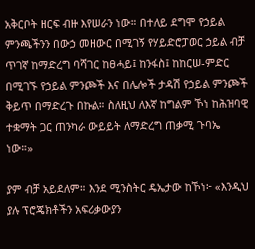አቅርቦት ዘርፍ ብዙ እየሠራን ነው። በተለይ ደግሞ የኃይል ምንጫችንን በውኃ መዘውር በሚገኝ የሃይድሮፓወር ኃይል ብቻ ጥገኛ ከማድረግ ባሻገር ከፀሓይ፤ ከንፋስ፤ ከከርሠ-ምድር በሚገኙ የኃይል ምንጮች እና በሌሎች ታዳሽ የኃይል ምንጮች ቅይጥ በማድረጉ በኩል። ስለዚህ ለእኛ ከግልም ኾነ ከሕዝባዊ ተቋማት ጋር ጠንካራ ውይይት ለማድረግ ጠቃሚ ጉባኤ ነው።»

ያም ብቻ አይደለም። እንደ ሚንስትር ዴኤታው ከኾነ፦ «እንዲህ ያሉ ፕሮጄክቶችን አፍሪቃውያን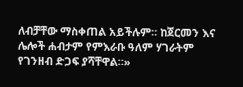ለብቻቸው ማስቀጠል አይችሉም። ከጀርመን እና ሌሎች ሐብታም የምእራቡ ዓለም ሃገራትም የገንዘብ ድጋፍ ያሻቸዋል።»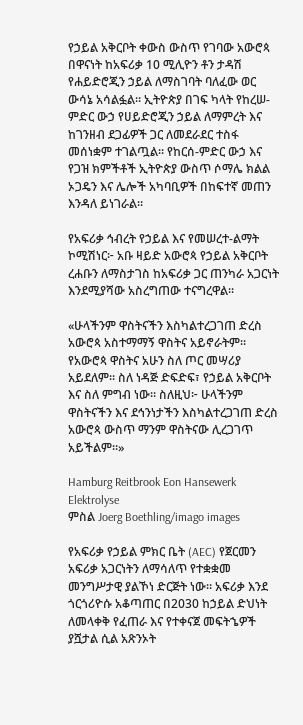የኃይል አቅርቦት ቀውስ ውስጥ የገባው አውሮጳ በዋናነት ከአፍሪቃ 10 ሚሊዮን ቶን ታዳሽ የሐይድሮጂን ኃይል ለማስገባት ባለፈው ወር ውሳኔ አሳልፏል። ኢትዮጵያ በገፍ ካላት የከረሠ-ምድር ውኃ የሀይድሮጂን ኃይል ለማምረት እና ከገንዘብ ደጋፊዎች ጋር ለመደራደር ተስፋ መሰነቋም ተገልጧል። የከርሰ-ምድር ውኃ እና የጋዝ ክምችቶች ኢትዮጵያ ውስጥ ሶማሌ ክልል ኦጋዴን እና ሌሎች አካባቢዎች በከፍተኛ መጠን እንዳለ ይነገራል።

የአፍሪቃ ኅብረት የኃይል እና የመሠረተ-ልማት ኮሚሽነር፦ አቡ ዛይድ አውሮጳ የኃይል አቅርቦት ረሐቡን ለማስታገስ ከአፍሪቃ ጋር ጠንካራ አጋርነት እንደሚያሻው አስረግጠው ተናግረዋል።

«ሁላችንም ዋስትናችን እስካልተረጋገጠ ድረስ አውሮጳ አስተማማኝ ዋስትና አይኖራትም። የአውሮጳ ዋስትና አሁን ስለ ጦር መሣሪያ አይደለም። ስለ ነዳጅ ድፍድፍ፣ የኃይል አቅርቦት እና ስለ ምግብ ነው። ስለዚህ፦ ሁላችንም ዋስትናችን እና ደኅንነታችን እስካልተረጋገጠ ድረስ አውሮጳ ውስጥ ማንም ዋስትናው ሊረጋገጥ አይችልም።»

Hamburg Reitbrook Eon Hansewerk Elektrolyse
ምስል Joerg Boethling/imago images

የአፍሪቃ የኃይል ምክር ቤት (AEC) የጀርመን አፍሪቃ አጋርነትን ለማሳለጥ የተቋቋመ መንግሥታዊ ያልኾነ ድርጅት ነው። አፍሪቃ እንደ ጎርጎሪዮሱ አቆጣጠር በ2030 ከኃይል ድህነት ለመላቀቅ የፈጠራ እና የተቀናጀ መፍትኄዎች ያሿታል ሲል አጽንኦት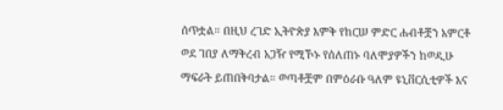ሰጥቷል። በዚህ ረገድ ኢትዮጵያ እምቅ የከርሠ ምድር ሐብቶቿን አምርቶ ወደ ገበያ ለማቅረብ አጋዥ የሚኾኑ የሰለጠኑ ባለሞያዎችን ከወዲሁ ማፍራት ይጠበቅባታል። ወጣቶቿም በምዕራቡ ዓለም ዩኒቨርሲቲዎች እና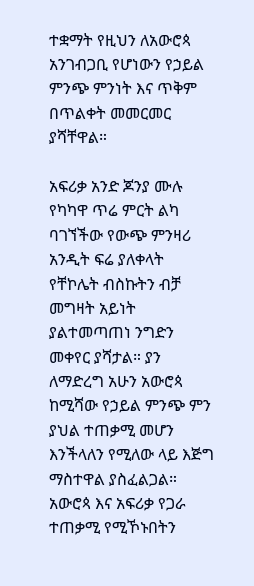ተቋማት የዚህን ለአውሮጳ አንገብጋቢ የሆነውን የኃይል ምንጭ ምንነት እና ጥቅም በጥልቀት መመርመር ያሻቸዋል።

አፍሪቃ አንድ ጆንያ ሙሉ የካካዋ ጥሬ ምርት ልካ ባገኘችው የውጭ ምንዛሪ አንዲት ፍሬ ያለቀላት የቸኮሌት ብስኩትን ብቻ መግዛት አይነት ያልተመጣጠነ ንግድን መቀየር ያሻታል። ያን ለማድረግ አሁን አውሮጳ ከሚሻው የኃይል ምንጭ ምን ያህል ተጠቃሚ መሆን እንችላለን የሚለው ላይ እጅግ ማስተዋል ያስፈልጋል። አውሮጳ እና አፍሪቃ የጋራ ተጠቃሚ የሚኾኑበትን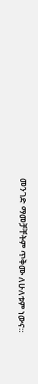መንገድ ማመቻቸትም ጥቅሙ ለሁለቱም ነውና።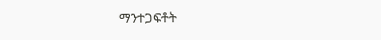ማንተጋፍቶት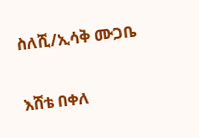ስለሺ/ኢሳቅ ሙጋቤ

እሸቴ በቀለ